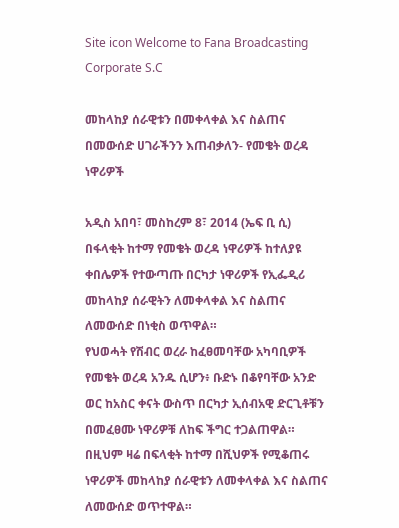Site icon Welcome to Fana Broadcasting Corporate S.C

መከላከያ ሰራዊቱን በመቀላቀል እና ስልጠና በመውሰድ ሀገራችንን እጠብቃለን- የመቄት ወረዳ ነዋሪዎች

አዲስ አበባ፣ መስከረም 8፣ 2014 (ኤፍ ቢ ሲ) በፋላቂት ከተማ የመቄት ወረዳ ነዋሪዎች ከተለያዩ ቀበሌዎች የተውጣጡ በርካታ ነዋሪዎች የኢፌዲሪ መከላከያ ሰራዊትን ለመቀላቀል እና ስልጠና ለመውሰድ በነቂስ ወጥዋል።
የህወሓት የሽብር ወረራ ከፈፀመባቸው አካባቢዎች የመቄት ወረዳ አንዱ ሲሆን፥ ቡድኑ በቆየባቸው አንድ ወር ከአስር ቀናት ውስጥ በርካታ ኢሰብአዊ ድርጊቶቹን በመፈፀሙ ነዋሪዎቹ ለከፍ ችግር ተጋልጠዋል።
በዚህም ዛሬ በፍላቂት ከተማ በሺህዎች የሚቆጠሩ ነዋሪዎች መከላከያ ሰራዊቱን ለመቀላቀል እና ስልጠና ለመውሰድ ወጥተዋል።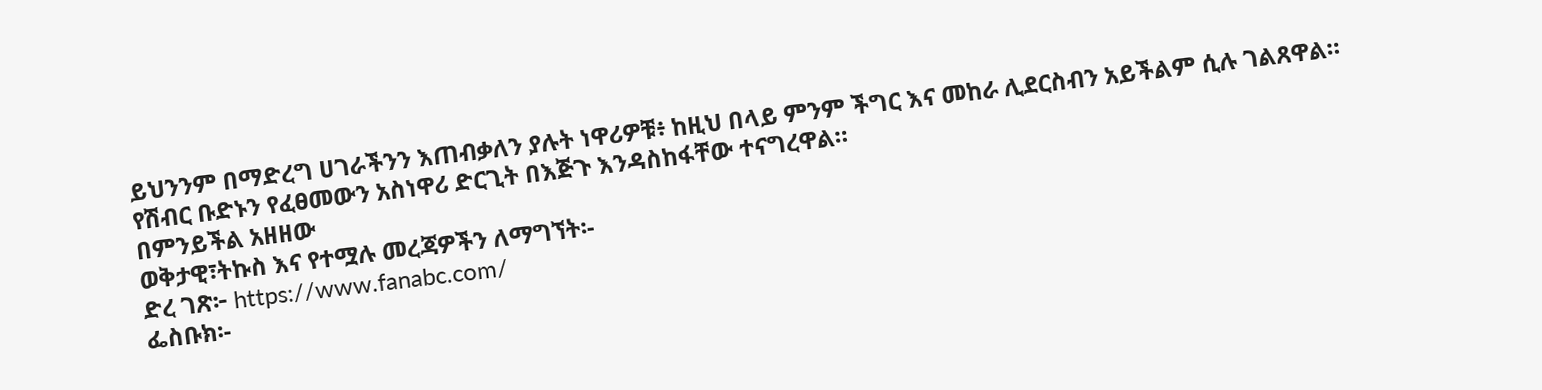ይህንንም በማድረግ ሀገራችንን እጠብቃለን ያሉት ነዋሪዎቹ፥ ከዚህ በላይ ምንም ችግር እና መከራ ሊደርስብን አይችልም ሲሉ ገልጸዋል።
የሽብር ቡድኑን የፈፀመውን አስነዋሪ ድርጊት በእጅጉ እንዳስከፋቸው ተናግረዋል።
በምንይችል አዘዘው
ወቅታዊ፣ትኩስ እና የተሟሉ መረጃዎችን ለማግኘት፡-
ድረ ገጽ፦ https://www.fanabc.com/
ፌስቡክ፡-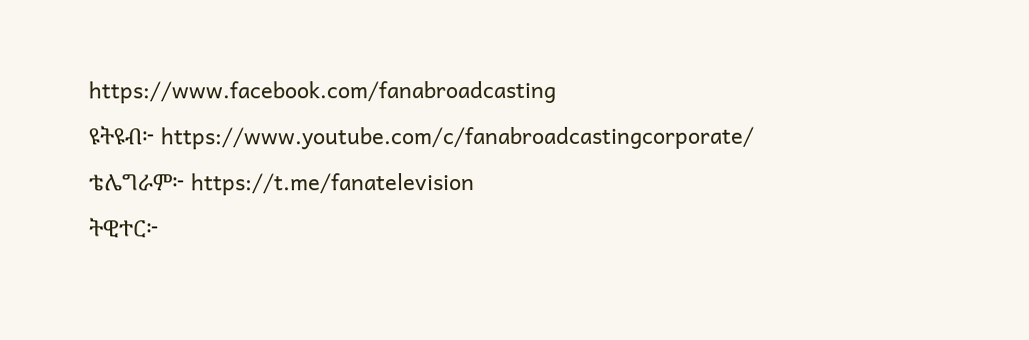https://www.facebook.com/fanabroadcasting
ዩትዩብ፦ https://www.youtube.com/c/fanabroadcastingcorporate/
ቴሌግራም፦ https://t.me/fanatelevision
ትዊተር፦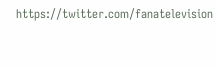https://twitter.com/fanatelevision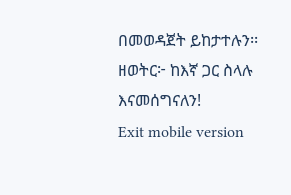በመወዳጀት ይከታተሉን፡፡
ዘወትር፦ ከእኛ ጋር ስላሉ እናመሰግናለን!
Exit mobile version